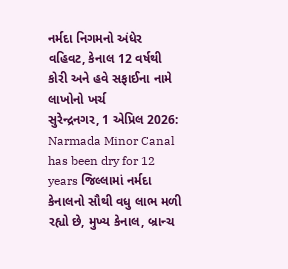નર્મદા નિગમનો અંધેર વહિવટ, કેનાલ 12 વર્ષથી કોરી અને હવે સફાઈના નામે લાખોનો ખર્ચ
સુરેન્દ્રનગર, 1 એપ્રિલ 2026: Narmada Minor Canal has been dry for 12 years જિલ્લામાં નર્મદા કેનાલનો સૌથી વધુ લાભ મળી રહ્યો છે, મુખ્ય કેનાલ, બ્રાન્ચ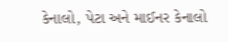કેનાલો, પેટા અને માઈનર કેનાલો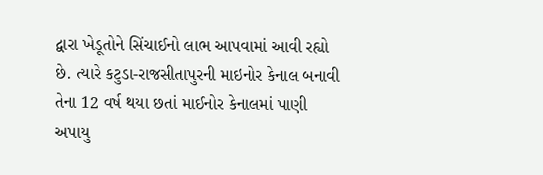દ્વારા ખેડૂતોને સિંચાઈનો લાભ આપવામાં આવી રહ્યો છે. ત્યારે કટુડા-રાજસીતાપુરની માઇનોર કેનાલ બનાવી તેના 12 વર્ષ થયા છતાં માઈનોર કેનાલમાં પાણી અપાયુ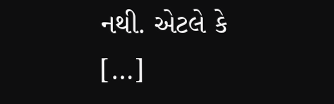નથી. એટલે કે […]